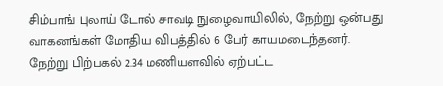சிம்பாங் புலாய் டோல் சாவடி நுழைவாயிலில், நேற்று ஒன்பது வாகனங்கள் மோதிய விபத்தில் 6 பேர் காயமடைந்தனர்.
நேற்று பிற்பகல் 2.34 மணியளவில் ஏற்பட்ட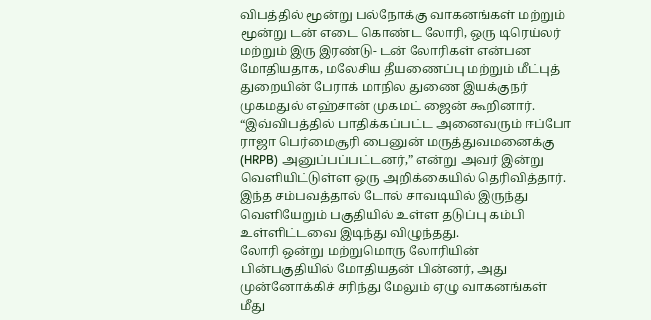விபத்தில் மூன்று பல்நோக்கு வாகனங்கள் மற்றும் மூன்று டன் எடை கொண்ட லோரி, ஒரு டிரெய்லர் மற்றும் இரு இரண்டு- டன் லோரிகள் என்பன மோதியதாக, மலேசிய தீயணைப்பு மற்றும் மீட்புத் துறையின் பேராக் மாநில துணை இயக்குநர் முகமதுல் எஹ்சான் முகமட் ஜைன் கூறினார்.
“இவ்விபத்தில் பாதிக்கப்பட்ட அனைவரும் ஈப்போ ராஜா பெர்மைசூரி பைனுன் மருத்துவமனைக்கு (HRPB) அனுப்பப்பட்டனர்,” என்று அவர் இன்று வெளியிட்டுள்ள ஒரு அறிக்கையில் தெரிவித்தார்.
இந்த சம்பவத்தால் டோல் சாவடியில் இருந்து வெளியேறும் பகுதியில் உள்ள தடுப்பு கம்பி உள்ளிட்டவை இடிந்து விழுந்தது.
லோரி ஒன்று மற்றுமொரு லோரியின் பின்பகுதியில் மோதியதன் பின்னர், அது முன்னோக்கிச் சரிந்து மேலும் ஏழு வாகனங்கள் மீது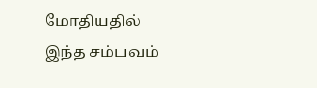மோதியதில் இந்த சம்பவம்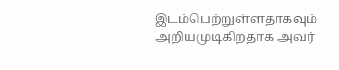இடம்பெற்றுள்ளதாகவும் அறியமுடிகிறதாக அவர்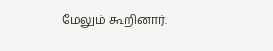மேலும் கூறினார்.